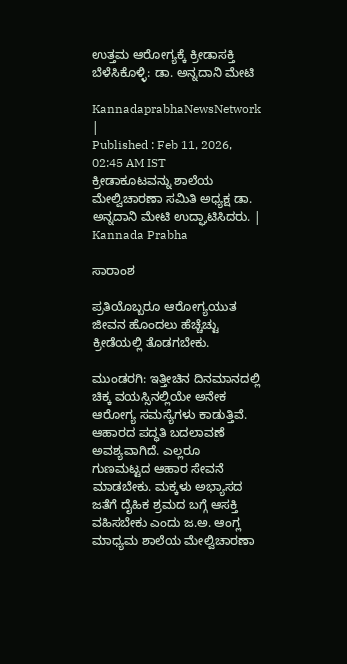ಉತ್ತಮ ಆರೋಗ್ಯಕ್ಕೆ ಕ್ರೀಡಾಸಕ್ತಿ ಬೆಳೆಸಿಕೊಳ್ಳಿ: ಡಾ. ಅನ್ನದಾನಿ ಮೇಟಿ

KannadaprabhaNewsNetwork |
Published : Feb 11, 2026, 02:45 AM IST
ಕ್ರೀಡಾಕೂಟವನ್ನು ಶಾಲೆಯ ಮೇಲ್ವಿಚಾರಣಾ ಸಮಿತಿ ಅಧ್ಯಕ್ಷ ಡಾ. ಅನ್ನದಾನಿ ಮೇಟಿ ಉದ್ಘಾಟಿಸಿದರು. | Kannada Prabha

ಸಾರಾಂಶ

ಪ್ರತಿಯೊಬ್ಬರೂ ಆರೋಗ್ಯಯುತ ಜೀವನ ಹೊಂದಲು ಹೆಚ್ಚೆಚ್ಟು ಕ್ರೀಡೆಯಲ್ಲಿ ತೊಡಗಬೇಕು.

ಮುಂಡರಗಿ: ಇತ್ತೀಚಿನ ದಿನಮಾನದಲ್ಲಿ ಚಿಕ್ಕ ವಯಸ್ಸಿನಲ್ಲಿಯೇ ಅನೇಕ ಆರೋಗ್ಯ ಸಮಸ್ಯೆಗಳು ಕಾಡುತ್ತಿವೆ. ಆಹಾರದ ಪದ್ಧತಿ ಬದಲಾವಣೆ ಅವಶ್ಯವಾಗಿದೆ. ಎಲ್ಲರೂ ಗುಣಮಟ್ಟದ ಆಹಾರ ಸೇವನೆ ಮಾಡಬೇಕು. ಮಕ್ಕಳು ಅಭ್ಯಾಸದ ಜತೆಗೆ ದೈಹಿಕ ಶ್ರಮದ ಬಗ್ಗೆ ಆಸಕ್ತಿ ವಹಿಸಬೇಕು ಎಂದು ಜ.ಅ. ಆಂಗ್ಲ ಮಾಧ್ಯಮ ಶಾಲೆಯ ಮೇಲ್ವಿಚಾರಣಾ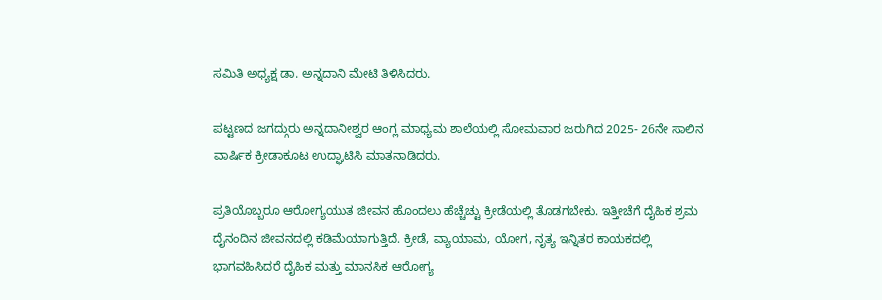ಸಮಿತಿ ಅಧ್ಯಕ್ಷ ಡಾ. ಅನ್ನದಾನಿ ಮೇಟಿ ತಿಳಿಸಿದರು.

ಪಟ್ಟಣದ ಜಗದ್ಗುರು ಅನ್ನದಾನೀಶ್ವರ ಆಂಗ್ಲ ಮಾಧ್ಯಮ ಶಾಲೆಯಲ್ಲಿ ಸೋಮವಾರ ಜರುಗಿದ 2025- 26ನೇ ಸಾಲಿನ ವಾರ್ಷಿಕ ಕ್ರೀಡಾಕೂಟ ಉದ್ಘಾಟಿಸಿ ಮಾತನಾಡಿದರು.

ಪ್ರತಿಯೊಬ್ಬರೂ ಆರೋಗ್ಯಯುತ ಜೀವನ ಹೊಂದಲು ಹೆಚ್ಚೆಚ್ಟು ಕ್ರೀಡೆಯಲ್ಲಿ ತೊಡಗಬೇಕು. ಇತ್ತೀಚೆಗೆ ದೈಹಿಕ ಶ್ರಮ ದೈನಂದಿನ ಜೀವನದಲ್ಲಿ ಕಡಿಮೆಯಾಗುತ್ತಿದೆ. ಕ್ರೀಡೆ, ವ್ಯಾಯಾಮ, ಯೋಗ, ನೃತ್ಯ ಇನ್ನಿತರ ಕಾಯಕದಲ್ಲಿ ಭಾಗವಹಿಸಿದರೆ ದೈಹಿಕ ಮತ್ತು ಮಾನಸಿಕ ಆರೋಗ್ಯ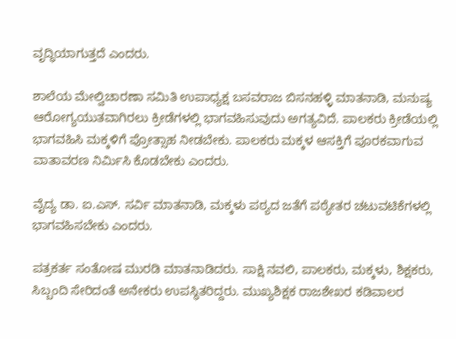ವೃದ್ಧಿಯಾಗುತ್ತದೆ ಎಂದರು.

ಶಾಲೆಯ ಮೇಲ್ವಿಚಾರಣಾ ಸಮಿತಿ ಉಪಾಧ್ಯಕ್ಷ ಬಸವರಾಜ ಬಿಸನಹಳ್ಳಿ ಮಾತನಾಡಿ, ಮನುಷ್ಯ ಆರೋಗ್ಯಯುತವಾಗಿರಲು ಕ್ರೀಡೆಗಳಲ್ಲಿ ಭಾಗವಹಿಸುವುದು ಅಗತ್ಯವಿದೆ. ಪಾಲಕರು ಕ್ರೀಡೆಯಲ್ಲಿ ಭಾಗವಹಿಸಿ ಮಕ್ಕಳಿಗೆ ಪ್ರೋತ್ಸಾಹ ನೀಡಬೇಕು. ಪಾಲಕರು ಮಕ್ಕಳ ಆಸಕ್ತಿಗೆ ಪೂರಕವಾಗುವ ವಾತಾವರಣ ನಿರ್ಮಿಸಿ ಕೊಡಬೇಕು ಎಂದರು.

ವೈದ್ಯ ಡಾ. ಐ.ಎಸ್. ಸರ್ವಿ ಮಾತನಾಡಿ, ಮಕ್ಕಳು ಪಠ್ಯದ ಜತೆಗೆ ಪಠ್ಯೇತರ ಚಟುವಟಿಕೆಗಳಲ್ಲಿ ಭಾಗವಹಿಸಬೇಕು ಎಂದರು.

ಪತ್ರಕರ್ತ ಸಂತೋಷ ಮುರಡಿ ಮಾತನಾಡಿದರು. ಸಾಕ್ಷಿ ನವಲಿ, ಪಾಲಕರು, ಮಕ್ಕಳು, ಶಿಕ್ಷಕರು, ಸಿಬ್ಬಂದಿ ಸೇರಿದಂತೆ ಅನೇಕರು ಉಪಸ್ಥಿತರಿದ್ದರು. ಮುಖ್ಯಶಿಕ್ಷಕ ರಾಜಶೇಖರ ಕಡಿವಾಲರ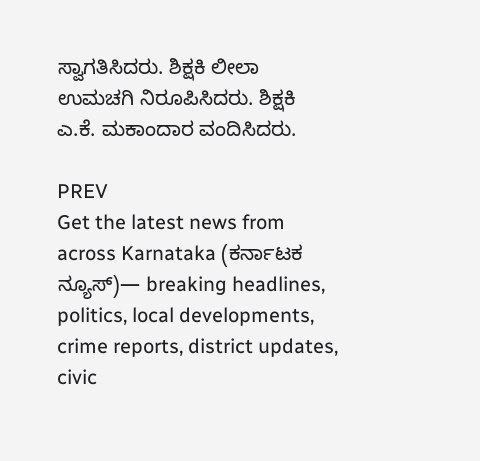ಸ್ವಾಗತಿಸಿದರು. ಶಿಕ್ಷಕಿ ಲೀಲಾ ಉಮಚಗಿ ನಿರೂಪಿಸಿದರು. ಶಿಕ್ಷಕಿ ಎ.ಕೆ. ಮಕಾಂದಾರ ವಂದಿಸಿದರು.

PREV
Get the latest news from across Karnataka (ಕರ್ನಾಟಕ ನ್ಯೂಸ್)— breaking headlines, politics, local developments, crime reports, district updates, civic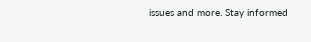issues and more. Stay informed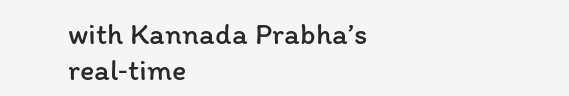with Kannada Prabha’s real‑time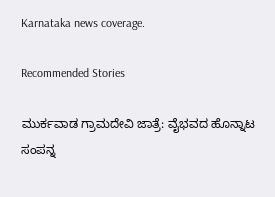Karnataka news coverage.

Recommended Stories

ಮುರ್ಕವಾಡ ಗ್ರಾಮದೇವಿ ಜಾತ್ರೆ: ವೈಭವದ ಹೊನ್ನಾಟ ಸಂಪನ್ನ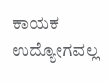ಕಾಯಕ ಉದ್ಯೋಗವಲ್ಲ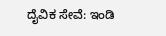ದೈವಿಕ ಸೇವೆ: ಇಂಡಿ